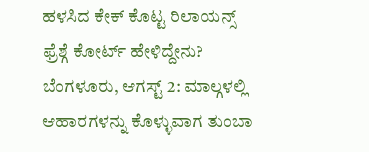ಹಳಸಿದ ಕೇಕ್ ಕೊಟ್ಟ ರಿಲಾಯನ್ಸ್ ಫ್ರೆಶ್ಗೆ ಕೋರ್ಟ್ ಹೇಳಿದ್ದೇನು?
ಬೆಂಗಳೂರು, ಆಗಸ್ಟ್ 2: ಮಾಲ್ಗಳಲ್ಲಿ ಆಹಾರಗಳನ್ನು ಕೊಳ್ಳುವಾಗ ತುಂಬಾ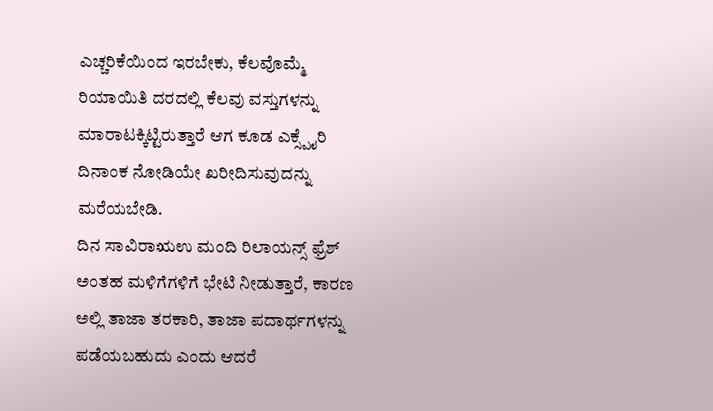ಎಚ್ಚರಿಕೆಯಿಂದ ಇರಬೇಕು, ಕೆಲವೊಮ್ಮೆ ರಿಯಾಯಿತಿ ದರದಲ್ಲಿ ಕೆಲವು ವಸ್ತುಗಳನ್ನು ಮಾರಾಟಕ್ಕಿಟ್ಟಿರುತ್ತಾರೆ ಆಗ ಕೂಡ ಎಕ್ಸ್ಪೈರಿ ದಿನಾಂಕ ನೋಡಿಯೇ ಖರೀದಿಸುವುದನ್ನು ಮರೆಯಬೇಡಿ.
ದಿನ ಸಾವಿರಾಋಉ ಮಂದಿ ರಿಲಾಯನ್ಸ್ ಫ್ರೆಶ್ ಅಂತಹ ಮಳಿಗೆಗಳಿಗೆ ಭೇಟಿ ನೀಡುತ್ತಾರೆ, ಕಾರಣ ಅಲ್ಲಿ ತಾಜಾ ತರಕಾರಿ, ತಾಜಾ ಪದಾರ್ಥಗಳನ್ನು ಪಡೆಯಬಹುದು ಎಂದು ಆದರೆ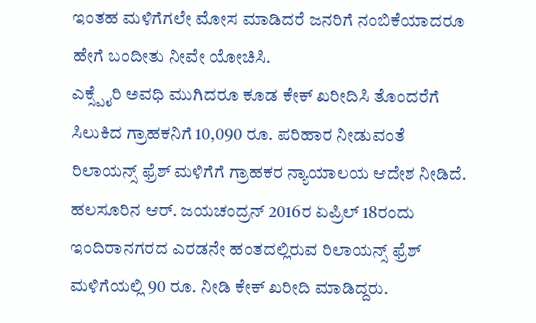ಇಂತಹ ಮಳಿಗೆಗಲೇ ಮೋಸ ಮಾಡಿದರೆ ಜನರಿಗೆ ನಂಬಿಕೆಯಾದರೂ ಹೇಗೆ ಬಂದೀತು ನೀವೇ ಯೋಚಿಸಿ.
ಎಕ್ಸ್ಪೈರಿ ಅವಧಿ ಮುಗಿದರೂ ಕೂಡ ಕೇಕ್ ಖರೀದಿಸಿ ತೊಂದರೆಗೆ ಸಿಲುಕಿದ ಗ್ರಾಹಕನಿಗೆ 10,090 ರೂ. ಪರಿಹಾರ ನೀಡುವಂತೆ ರಿಲಾಯನ್ಸ್ ಫ್ರೆಶ್ ಮಳಿಗೆಗೆ ಗ್ರಾಹಕರ ನ್ಯಾಯಾಲಯ ಆದೇಶ ನೀಡಿದೆ. ಹಲಸೂರಿನ ಆರ್. ಜಯಚಂದ್ರನ್ 2016ರ ಏಪ್ರಿಲ್ 18ರಂದು ಇಂದಿರಾನಗರದ ಎರಡನೇ ಹಂತದಲ್ಲಿರುವ ರಿಲಾಯನ್ಸ್ ಫ್ರೆಶ್ ಮಳಿಗೆಯಲ್ಲಿ 90 ರೂ. ನೀಡಿ ಕೇಕ್ ಖರೀದಿ ಮಾಡಿದ್ದರು.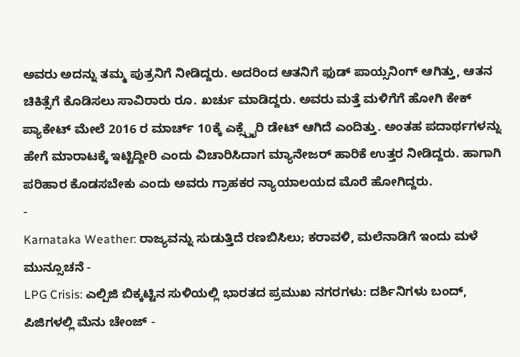ಅವರು ಅದನ್ನು ತಮ್ಮ ಪುತ್ರನಿಗೆ ನೀಡಿದ್ದರು. ಅದರಿಂದ ಆತನಿಗೆ ಫುಡ್ ಪಾಯ್ಸನಿಂಗ್ ಆಗಿತ್ತು, ಆತನ ಚಿಕಿತ್ಸೆಗೆ ಕೊಡಿಸಲು ಸಾವಿರಾರು ರೂ. ಖರ್ಚು ಮಾಡಿದ್ದರು. ಅವರು ಮತ್ತೆ ಮಳಿಗೆಗೆ ಹೋಗಿ ಕೇಕ್ ಪ್ಯಾಕೇಟ್ ಮೇಲೆ 2016 ರ ಮಾರ್ಚ್ 10ಕ್ಕೆ ಎಕ್ಸ್ಪೈರಿ ಡೇಟ್ ಆಗಿದೆ ಎಂದಿತ್ತು. ಅಂತಹ ಪದಾರ್ಥಗಳನ್ನು ಹೇಗೆ ಮಾರಾಟಕ್ಕೆ ಇಟ್ಟಿದ್ದೀರಿ ಎಂದು ವಿಚಾರಿಸಿದಾಗ ಮ್ಯಾನೇಜರ್ ಹಾರಿಕೆ ಉತ್ತರ ನೀಡಿದ್ದರು. ಹಾಗಾಗಿ ಪರಿಹಾರ ಕೊಡಸಬೇಕು ಎಂದು ಅವರು ಗ್ರಾಹಕರ ನ್ಯಾಯಾಲಯದ ಮೊರೆ ಹೋಗಿದ್ದರು.
-
Karnataka Weather: ರಾಜ್ಯವನ್ನು ಸುಡುತ್ತಿದೆ ರಣಬಿಸಿಲು; ಕರಾವಳಿ, ಮಲೆನಾಡಿಗೆ ಇಂದು ಮಳೆ ಮುನ್ಸೂಚನೆ -
LPG Crisis: ಎಲ್ಪಿಜಿ ಬಿಕ್ಕಟ್ಟಿನ ಸುಳಿಯಲ್ಲಿ ಭಾರತದ ಪ್ರಮುಖ ನಗರಗಳು: ದರ್ಶಿನಿಗಳು ಬಂದ್, ಪಿಜಿಗಳಲ್ಲಿ ಮೆನು ಚೇಂಜ್ -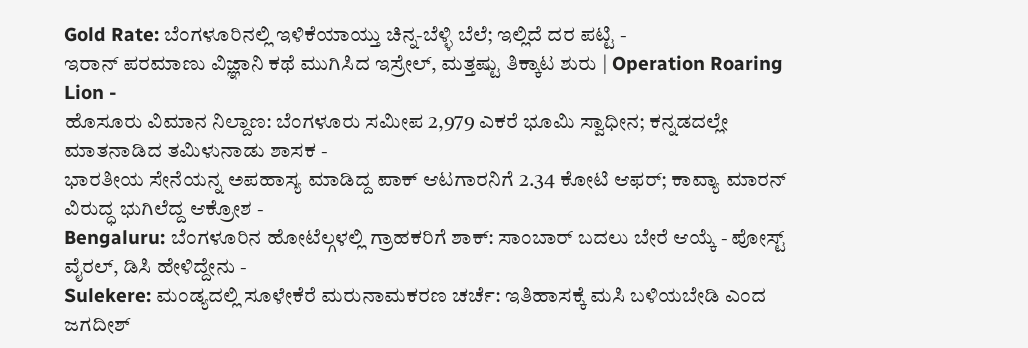Gold Rate: ಬೆಂಗಳೂರಿನಲ್ಲಿ ಇಳಿಕೆಯಾಯ್ತು ಚಿನ್ನ-ಬೆಳ್ಳಿ ಬೆಲೆ; ಇಲ್ಲಿದೆ ದರ ಪಟ್ಟಿ -
ಇರಾನ್ ಪರಮಾಣು ವಿಜ್ಞಾನಿ ಕಥೆ ಮುಗಿಸಿದ ಇಸ್ರೇಲ್, ಮತ್ತಷ್ಟು ತಿಕ್ಕಾಟ ಶುರು | Operation Roaring Lion -
ಹೊಸೂರು ವಿಮಾನ ನಿಲ್ದಾಣ: ಬೆಂಗಳೂರು ಸಮೀಪ 2,979 ಎಕರೆ ಭೂಮಿ ಸ್ವಾಧೀನ; ಕನ್ನಡದಲ್ಲೇ ಮಾತನಾಡಿದ ತಮಿಳುನಾಡು ಶಾಸಕ -
ಭಾರತೀಯ ಸೇನೆಯನ್ನ ಅಪಹಾಸ್ಯ ಮಾಡಿದ್ದ ಪಾಕ್ ಆಟಗಾರನಿಗೆ 2.34 ಕೋಟಿ ಆಫರ್; ಕಾವ್ಯಾ ಮಾರನ್ ವಿರುದ್ಧ ಭುಗಿಲೆದ್ದ ಆಕ್ರೋಶ -
Bengaluru: ಬೆಂಗಳೂರಿನ ಹೋಟೆಲ್ಗಳಲ್ಲಿ ಗ್ರಾಹಕರಿಗೆ ಶಾಕ್: ಸಾಂಬಾರ್ ಬದಲು ಬೇರೆ ಆಯ್ಕೆ - ಪೋಸ್ಟ್ ವೈರಲ್, ಡಿಸಿ ಹೇಳಿದ್ದೇನು -
Sulekere: ಮಂಡ್ಯದಲ್ಲಿ ಸೂಳೇಕೆರೆ ಮರುನಾಮಕರಣ ಚರ್ಚೆ: ಇತಿಹಾಸಕ್ಕೆ ಮಸಿ ಬಳಿಯಬೇಡಿ ಎಂದ ಜಗದೀಶ್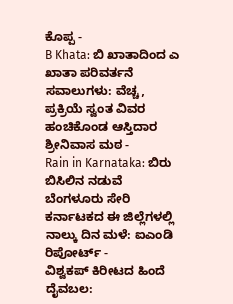ಕೊಪ್ಪ -
B Khata: ಬಿ ಖಾತಾದಿಂದ ಎ ಖಾತಾ ಪರಿವರ್ತನೆ ಸವಾಲುಗಳು: ವೆಚ್ಚ, ಪ್ರಕ್ರಿಯೆ ಸ್ವಂತ ವಿವರ ಹಂಚಿಕೊಂಡ ಆಸ್ತಿದಾರ ಶ್ರೀನಿವಾಸ ಮಠ -
Rain in Karnataka: ಬಿರು ಬಿಸಿಲಿನ ನಡುವೆ ಬೆಂಗಳೂರು ಸೇರಿ ಕರ್ನಾಟಕದ ಈ ಜಿಲ್ಲೆಗಳಲ್ಲಿ ನಾಲ್ಕು ದಿನ ಮಳೆ: ಐಎಂಡಿ ರಿಪೋರ್ಟ್ -
ವಿಶ್ವಕಪ್ ಕಿರೀಟದ ಹಿಂದೆ ದೈವಬಲ: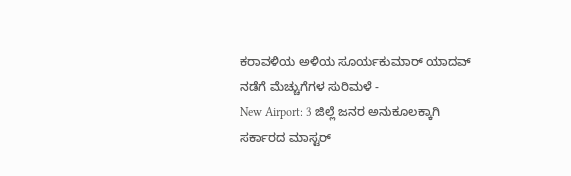ಕರಾವಳಿಯ ಅಳಿಯ ಸೂರ್ಯಕುಮಾರ್ ಯಾದವ್ ನಡೆಗೆ ಮೆಚ್ಚುಗೆಗಳ ಸುರಿಮಳೆ -
New Airport: 3 ಜಿಲ್ಲೆ ಜನರ ಅನುಕೂಲಕ್ಕಾಗಿ ಸರ್ಕಾರದ ಮಾಸ್ಟರ್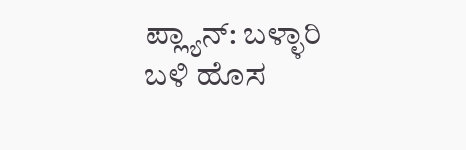ಪ್ಲ್ಯಾನ್: ಬಳ್ಳಾರಿ ಬಳಿ ಹೊಸ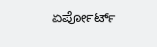ಏರ್ಪೋರ್ಟ್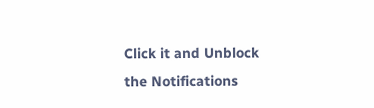Click it and Unblock the Notifications